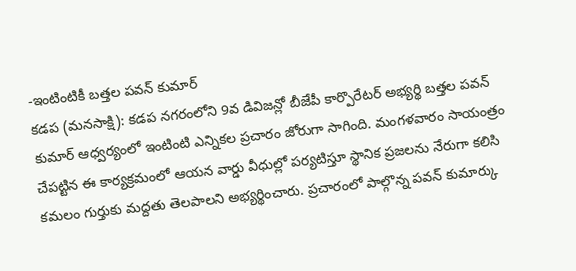-ఇంటింటికీ బత్తల పవన్ కుమార్
కడప (మనసాక్షి): కడప నగరంలోని 9వ డివిజన్లో బీజేపీ కార్పొరేటర్ అభ్యర్థి బత్తల పవన్ కుమార్ ఆధ్వర్యంలో ఇంటింటి ఎన్నికల ప్రచారం జోరుగా సాగింది. మంగళవారం సాయంత్రం చేపట్టిన ఈ కార్యక్రమంలో ఆయన వార్డు వీధుల్లో పర్యటిస్తూ స్థానిక ప్రజలను నేరుగా కలిసి కమలం గుర్తుకు మద్దతు తెలపాలని అభ్యర్థించారు. ప్రచారంలో పాల్గొన్న పవన్ కుమార్కు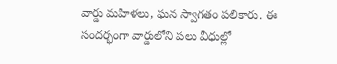వార్డు మహిళలు, ఘన స్వాగతం పలికారు. ఈ సందర్భంగా వార్డులోని పలు వీధుల్లో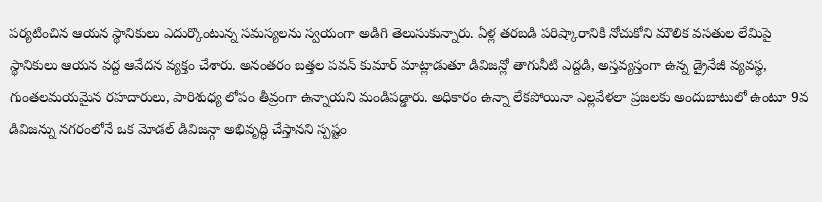పర్యటించిన ఆయన స్థానికులు ఎదుర్కొంటున్న సమస్యలను స్వయంగా అడిగి తెలుసుకున్నారు. ఏళ్ల తరబడి పరిష్కారానికి నోచుకోని మౌలిక వసతుల లేమిపై స్థానికులు ఆయన వద్ద ఆవేదన వ్యక్తం చేశారు. అనంతరం బత్తల పవన్ కుమార్ మాట్లాడుతూ డివిజన్లో తాగునీటి ఎద్దడి, అస్తవ్యస్తంగా ఉన్న డ్రైనేజీ వ్యవస్థ, గుంతలమయమైన రహదారులు, పారిశుధ్య లోపం తీవ్రంగా ఉన్నాయని మండిపడ్డారు. అధికారం ఉన్నా లేకపోయినా ఎల్లవేళలా ప్రజలకు అందుబాటులో ఉంటూ 9వ డివిజన్ను నగరంలోనే ఒక మోడల్ డివిజన్గా అభివృద్ధి చేస్తానని స్పష్టం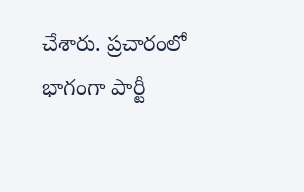చేశారు. ప్రచారంలో భాగంగా పార్టీ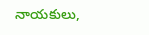నాయకులు,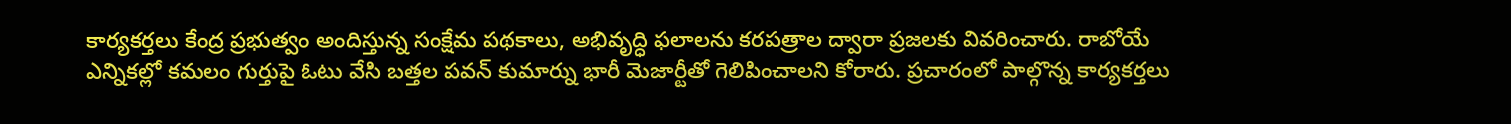కార్యకర్తలు కేంద్ర ప్రభుత్వం అందిస్తున్న సంక్షేమ పథకాలు, అభివృద్ధి ఫలాలను కరపత్రాల ద్వారా ప్రజలకు వివరించారు. రాబోయే ఎన్నికల్లో కమలం గుర్తుపై ఓటు వేసి బత్తల పవన్ కుమార్ను భారీ మెజార్టీతో గెలిపించాలని కోరారు. ప్రచారంలో పాల్గొన్న కార్యకర్తలు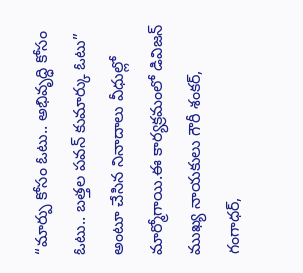“మార్పు కోసం ఓటు.. అభివృద్ధి కోసం ఓటు.. బత్తల పవన్ కుమార్కు ఓటు” అంటూ చేసిన నినాదాలు వీధుల్లో మార్మోగాయి.ఈ కార్యక్రమంలో డివిజన్ ముఖ్య నాయకులు గౌరీ శంకర్, గంగాధర్,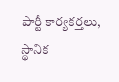పార్టీ కార్యకర్తలు, స్థానిక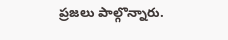ప్రజలు పాల్గొన్నారు.